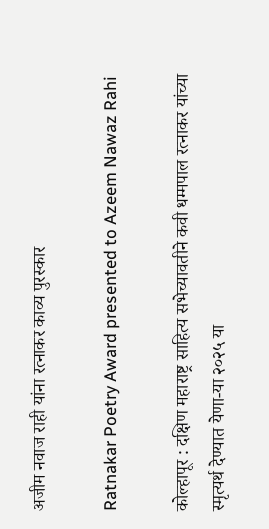अजीम नवाज राही यांना रत्नाकर काव्य पुरस्कार

Ratnakar Poetry Award presented to Azeem Nawaz Rahi

कोल्हापूर : दक्षिण महाराष्ट्र साहित्य सभेच्यावतीने कवी धम्मपाल रत्नाकर यांच्या स्मृत्यर्थ देण्यात येणा-या २०२५ या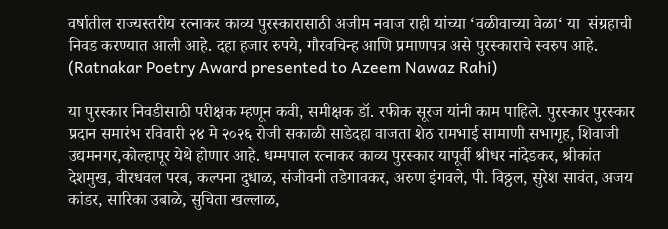वर्षातील राज्यस्तरीय रत्नाकर काव्य पुरस्कारासाठी अजीम नवाज राही यांच्या ‘वळीवाच्या वेळा‘ या  संग्रहाची निवड करण्यात आली आहे. दहा हजार रुपये, गौरवचिन्ह आणि प्रमाणपत्र असे पुरस्काराचे स्वरुप आहे. (Ratnakar Poetry Award presented to Azeem Nawaz Rahi)

या पुरस्कार निवडीसाठी परीक्षक म्हणून कवी, समीक्षक डॉ. रफीक सूरज यांनी काम पाहिले. पुरस्कार पुरस्कार प्रदान समारंभ रविवारी २४ मे २०२६ रोजी सकाळी साडेदहा वाजता शेठ रामभाई सामाणी सभागृह, शिवाजी उद्यमनगर,कोल्हापूर येथे होणार आहे. धम्मपाल रत्नाकर काव्य पुरस्कार यापूर्वी श्रीधर नांदेडकर, श्रीकांत देशमुख, वीरधवल परब, कल्पना दुधाळ, संजीवनी तडेगावकर, अरुण इंगवले, पी. विठ्ठल, सुरेश सावंत, अजय कांडर, सारिका उबाळे, सुचिता खल्लाळ,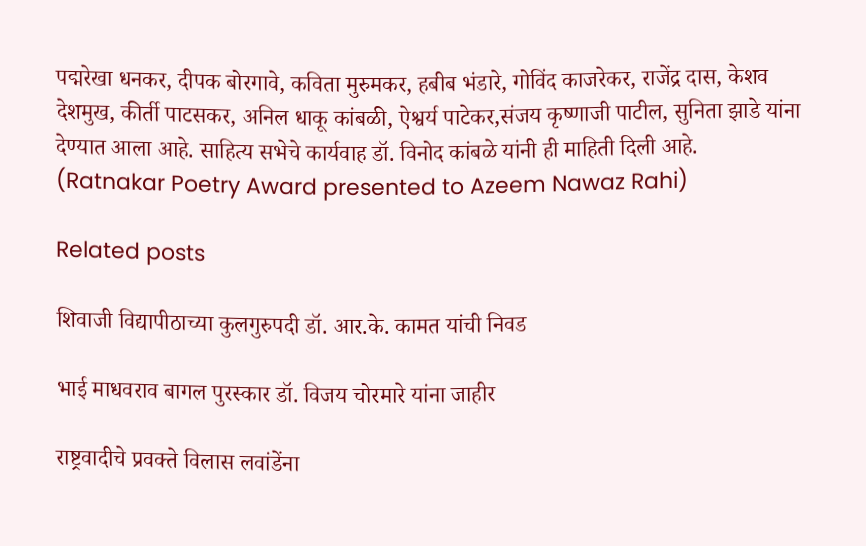पद्मरेखा धनकर, दीपक बोरगावे, कविता मुरुमकर, हबीब भंडारे, गोविंद काजरेकर, राजेंद्र दास, केशव देशमुख, कीर्ती पाटसकर, अनिल धाकू कांबळी, ऐश्वर्य पाटेकर,संजय कृष्णाजी पाटील, सुनिता झाडे यांना देण्यात आला आहे. साहित्य सभेचे कार्यवाह डॉ. विनोद कांबळे यांनी ही माहिती दिली आहे. (Ratnakar Poetry Award presented to Azeem Nawaz Rahi)

Related posts

शिवाजी विद्यापीठाच्या कुलगुरुपदी डॉ. आर.के. कामत यांची निवड

भाई माधवराव बागल पुरस्कार डॉ. विजय चोरमारे यांना जाहीर

राष्ट्रवादीचे प्रवक्ते विलास लवांडेंना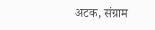अटक, संग्राम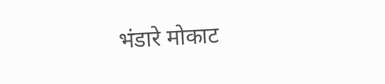भंडारे मोकाट